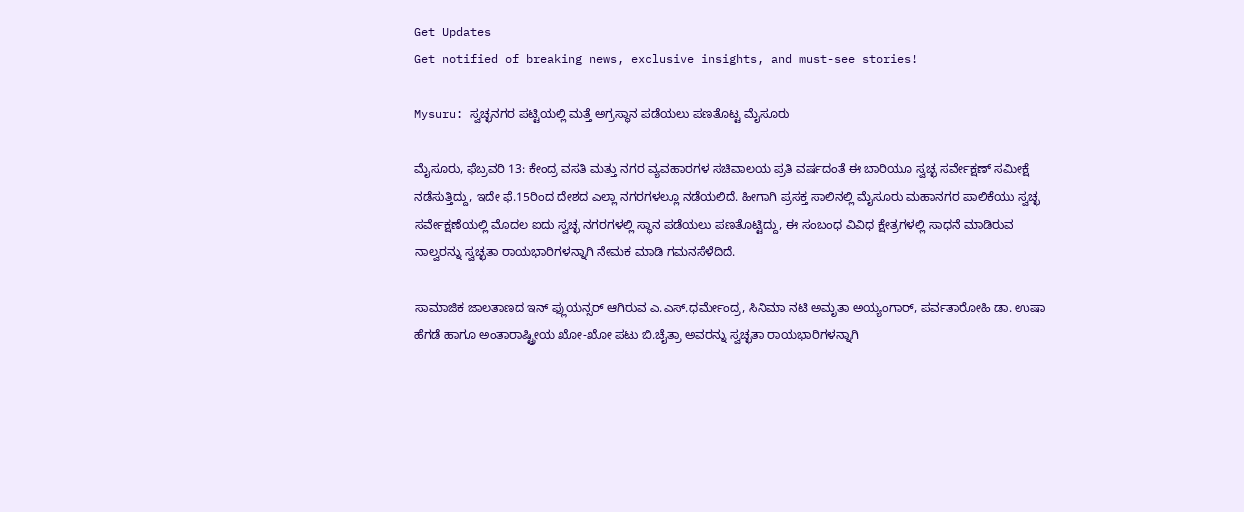Get Updates
Get notified of breaking news, exclusive insights, and must-see stories!

Mysuru: ಸ್ವಚ್ಛನಗರ ಪಟ್ಟಿಯಲ್ಲಿ ಮತ್ತೆ ಅಗ್ರಸ್ಥಾನ ಪಡೆಯಲು ಪಣತೊಟ್ಟ ಮೈಸೂರು

ಮೈಸೂರು, ಫೆಬ್ರವರಿ 13: ಕೇಂದ್ರ ವಸತಿ ಮತ್ತು ನಗರ ವ್ಯವಹಾರಗಳ ಸಚಿವಾಲಯ ಪ್ರತಿ ವರ್ಷದಂತೆ ಈ ಬಾರಿಯೂ ಸ್ವಚ್ಛ ಸರ್ವೇಕ್ಷಣ್ ಸಮೀಕ್ಷೆ ನಡೆಸುತ್ತಿದ್ದು, ಇದೇ ಫೆ.15ರಿಂದ ದೇಶದ ಎಲ್ಲಾ ನಗರಗಳಲ್ಲೂ ನಡೆಯಲಿದೆ. ಹೀಗಾಗಿ ಪ್ರಸಕ್ತ ಸಾಲಿನಲ್ಲಿ ಮೈಸೂರು ಮಹಾನಗರ ಪಾಲಿಕೆಯು ಸ್ವಚ್ಛ ಸರ್ವೇಕ್ಷಣೆಯಲ್ಲಿ ಮೊದಲ ಐದು ಸ್ವಚ್ಛ ನಗರಗಳಲ್ಲಿ ಸ್ಥಾನ ಪಡೆಯಲು ಪಣತೊಟ್ಟಿದ್ದು, ಈ ಸಂಬಂಧ ವಿವಿಧ ಕ್ಷೇತ್ರಗಳಲ್ಲಿ ಸಾಧನೆ ಮಾಡಿರುವ ನಾಲ್ವರನ್ನು ಸ್ವಚ್ಛತಾ ರಾಯಭಾರಿಗಳನ್ನಾಗಿ ನೇಮಕ ಮಾಡಿ ಗಮನಸೆಳೆದಿದೆ.

ಸಾಮಾಜಿಕ ಜಾಲತಾಣದ ಇನ್ ಫ್ಲುಯನ್ಸರ್ ಆಗಿರುವ ಎ.ಎಸ್.ಧರ್ಮೇಂದ್ರ, ಸಿನಿಮಾ ನಟಿ ಅಮೃತಾ ಅಯ್ಯಂಗಾರ್, ಪರ್ವತಾರೋಹಿ ಡಾ. ಉಷಾ ಹೆಗಡೆ ಹಾಗೂ ಅಂತಾರಾಷ್ಟ್ರೀಯ ಖೋ-ಖೋ ಪಟು ಬಿ.ಚೈತ್ರಾ ಅವರನ್ನು ಸ್ವಚ್ಛತಾ ರಾಯಭಾರಿಗಳನ್ನಾಗಿ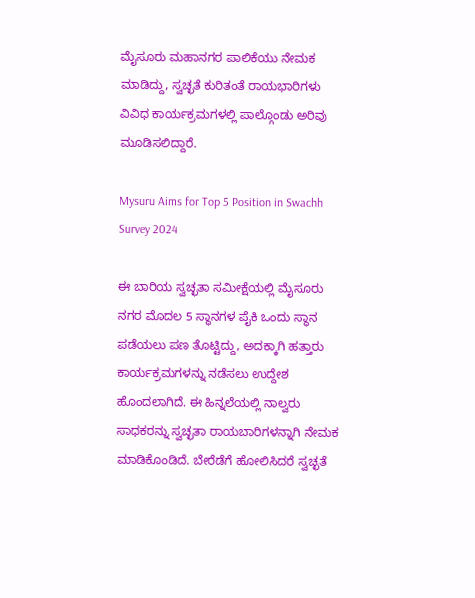ಮೈಸೂರು ಮಹಾನಗರ ಪಾಲಿಕೆಯು ನೇಮಕ ಮಾಡಿದ್ದು, ಸ್ವಚ್ಛತೆ ಕುರಿತಂತೆ ರಾಯಭಾರಿಗಳು ವಿವಿಧ ಕಾರ್ಯಕ್ರಮಗಳಲ್ಲಿ ಪಾಲ್ಗೊಂಡು ಅರಿವು ಮೂಡಿಸಲಿದ್ದಾರೆ.

Mysuru Aims for Top 5 Position in Swachh Survey 2024

ಈ ಬಾರಿಯ ಸ್ವಚ್ಛತಾ ಸಮೀಕ್ಷೆಯಲ್ಲಿ ಮೈಸೂರು ನಗರ ಮೊದಲ 5 ಸ್ಥಾನಗಳ ಪೈಕಿ ಒಂದು ಸ್ಥಾನ ಪಡೆಯಲು ಪಣ ತೊಟ್ಟಿದ್ದು, ಅದಕ್ಕಾಗಿ ಹತ್ತಾರು ಕಾರ್ಯಕ್ರಮಗಳನ್ನು ನಡೆಸಲು ಉದ್ದೇಶ ಹೊಂದಲಾಗಿದೆ. ಈ ಹಿನ್ನಲೆಯಲ್ಲಿ ನಾಲ್ವರು ಸಾಧಕರನ್ನು ಸ್ವಚ್ಛತಾ ರಾಯಬಾರಿಗಳನ್ನಾಗಿ ನೇಮಕ ಮಾಡಿಕೊಂಡಿದೆ. ಬೇರೆಡೆಗೆ ಹೋಲಿಸಿದರೆ ಸ್ವಚ್ಛತೆ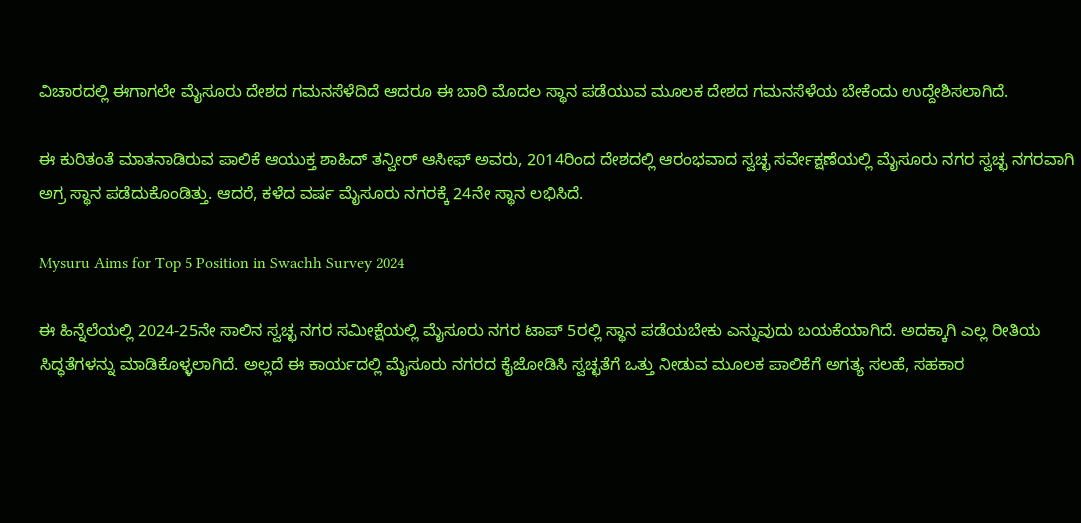ವಿಚಾರದಲ್ಲಿ ಈಗಾಗಲೇ ಮೈಸೂರು ದೇಶದ ಗಮನಸೆಳೆದಿದೆ ಆದರೂ ಈ ಬಾರಿ ಮೊದಲ ಸ್ಥಾನ ಪಡೆಯುವ ಮೂಲಕ ದೇಶದ ಗಮನಸೆಳೆಯ ಬೇಕೆಂದು ಉದ್ದೇಶಿಸಲಾಗಿದೆ.

ಈ ಕುರಿತಂತೆ ಮಾತನಾಡಿರುವ ಪಾಲಿಕೆ ಆಯುಕ್ತ ಶಾಹಿದ್ ತನ್ವೀರ್ ಆಸೀಫ್ ಅವರು, 2014ರಿಂದ ದೇಶದಲ್ಲಿ ಆರಂಭವಾದ ಸ್ವಚ್ಛ ಸರ್ವೇಕ್ಷಣೆಯಲ್ಲಿ ಮೈಸೂರು ನಗರ ಸ್ವಚ್ಛ ನಗರವಾಗಿ ಅಗ್ರ ಸ್ಥಾನ ಪಡೆದುಕೊಂಡಿತ್ತು. ಆದರೆ, ಕಳೆದ ವರ್ಷ ಮೈಸೂರು ನಗರಕ್ಕೆ 24ನೇ ಸ್ಥಾನ ಲಭಿಸಿದೆ.

Mysuru Aims for Top 5 Position in Swachh Survey 2024

ಈ ಹಿನ್ನೆಲೆಯಲ್ಲಿ 2024-25ನೇ ಸಾಲಿನ ಸ್ವಚ್ಛ ನಗರ ಸಮೀಕ್ಷೆಯಲ್ಲಿ ಮೈಸೂರು ನಗರ ಟಾಪ್ 5ರಲ್ಲಿ ಸ್ಥಾನ ಪಡೆಯಬೇಕು ಎನ್ನುವುದು ಬಯಕೆಯಾಗಿದೆ. ಅದಕ್ಕಾಗಿ ಎಲ್ಲ ರೀತಿಯ ಸಿದ್ಧತೆಗಳನ್ನು ಮಾಡಿಕೊಳ್ಳಲಾಗಿದೆ. ಅಲ್ಲದೆ ಈ ಕಾರ್ಯದಲ್ಲಿ ಮೈಸೂರು ನಗರದ ಕೈಜೋಡಿಸಿ ಸ್ವಚ್ಛತೆಗೆ ಒತ್ತು ನೀಡುವ ಮೂಲಕ ಪಾಲಿಕೆಗೆ ಅಗತ್ಯ ಸಲಹೆ, ಸಹಕಾರ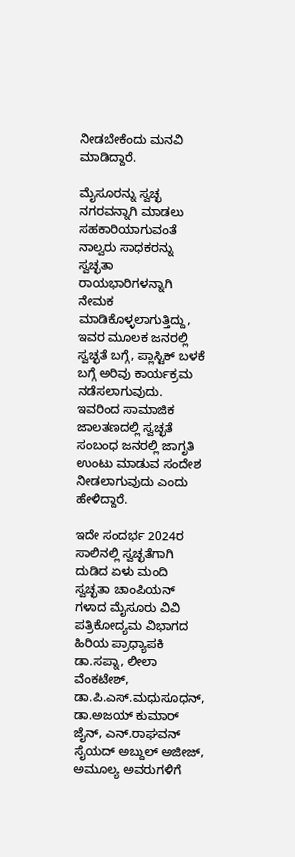ನೀಡಬೇಕೆಂದು ಮನವಿ ಮಾಡಿದ್ದಾರೆ.

ಮೈಸೂರನ್ನು ಸ್ವಚ್ಛ ನಗರವನ್ನಾಗಿ ಮಾಡಲು ಸಹಕಾರಿಯಾಗುವಂತೆ ನಾಲ್ವರು ಸಾಧಕರನ್ನು ಸ್ವಚ್ಛತಾ ರಾಯಭಾರಿಗಳನ್ನಾಗಿ ನೇಮಕ ಮಾಡಿಕೊಳ್ಳಲಾಗುತ್ತಿದ್ದು, ಇವರ ಮೂಲಕ ಜನರಲ್ಲಿ ಸ್ವಚ್ಛತೆ ಬಗ್ಗೆ, ಪ್ಲಾಸ್ಟಿಕ್ ಬಳಕೆ ಬಗ್ಗೆ ಅರಿವು ಕಾರ್ಯಕ್ರಮ ನಡೆಸಲಾಗುವುದು. ಇವರಿಂದ ಸಾಮಾಜಿಕ ಜಾಲತಣದಲ್ಲಿ ಸ್ವಚ್ಛತೆ ಸಂಬಂಧ ಜನರಲ್ಲಿ ಜಾಗೃತಿ ಉಂಟು ಮಾಡುವ ಸಂದೇಶ ನೀಡಲಾಗುವುದು ಎಂದು ಹೇಳಿದ್ದಾರೆ.

ಇದೇ ಸಂದರ್ಭ 2024ರ ಸಾಲಿನಲ್ಲಿ ಸ್ವಚ್ಛತೆಗಾಗಿ ದುಡಿದ ಏಳು ಮಂದಿ ಸ್ವಚ್ಛತಾ ಚಾಂಪಿಯನ್ ಗಳಾದ ಮೈಸೂರು ವಿವಿ ಪತ್ರಿಕೋದ್ಯಮ ವಿಭಾಗದ ಹಿರಿಯ ಪ್ರಾಧ್ಯಾಪಕಿ ಡಾ.ಸಪ್ನಾ, ಲೀಲಾ ವೆಂಕಟೇಶ್, ಡಾ.ಪಿ.ಎಸ್.ಮಧುಸೂಧನ್, ಡಾ.ಅಜಯ್ ಕುಮಾರ್ ಜೈನ್, ಎನ್.ರಾಘವನ್ ಸೈಯದ್ ಅಬ್ದುಲ್ ಅಜೀಜ್, ಅಮೂಲ್ಯ ಅವರುಗಳಿಗೆ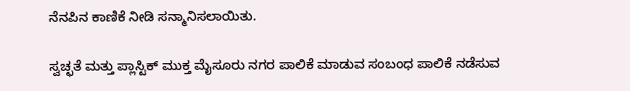ನೆನಪಿನ ಕಾಣಿಕೆ ನೀಡಿ ಸನ್ಮಾನಿಸಲಾಯಿತು.

ಸ್ವಚ್ಛತೆ ಮತ್ತು ಪ್ಲಾಸ್ಟಿಕ್ ಮುಕ್ತ ಮೈಸೂರು ನಗರ ಪಾಲಿಕೆ ಮಾಡುವ ಸಂಬಂಧ ಪಾಲಿಕೆ ನಡೆಸುವ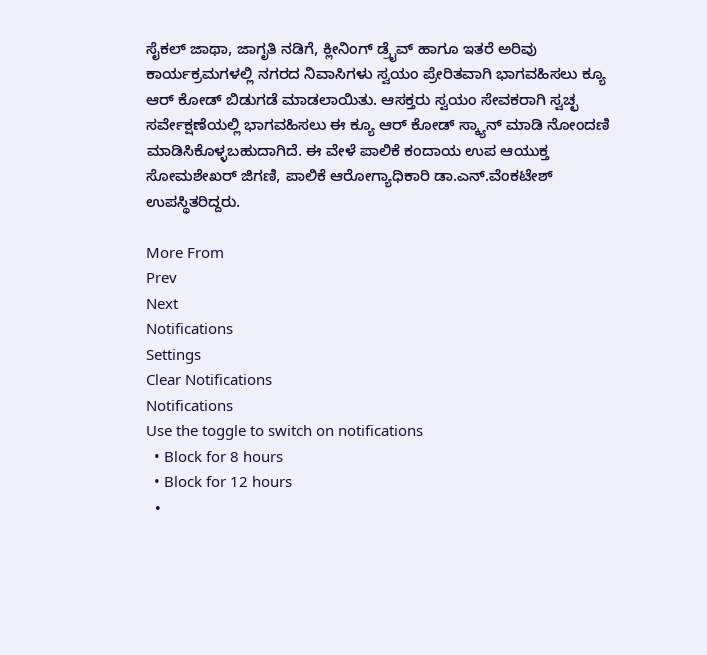ಸೈಕಲ್ ಜಾಥಾ, ಜಾಗೃತಿ ನಡಿಗೆ, ಕ್ಲೀನಿಂಗ್ ಡ್ರೈವ್ ಹಾಗೂ ಇತರೆ ಅರಿವು ಕಾರ್ಯಕ್ರಮಗಳಲ್ಲಿ ನಗರದ ನಿವಾಸಿಗಳು ಸ್ವಯಂ ಪ್ರೇರಿತವಾಗಿ ಭಾಗವಹಿಸಲು ಕ್ಯೂ ಆರ್ ಕೋಡ್ ಬಿಡುಗಡೆ ಮಾಡಲಾಯಿತು. ಆಸಕ್ತರು ಸ್ವಯಂ ಸೇವಕರಾಗಿ ಸ್ವಚ್ಛ ಸರ್ವೇಕ್ಷಣೆಯಲ್ಲಿ ಭಾಗವಹಿಸಲು ಈ ಕ್ಯೂ ಆರ್ ಕೋಡ್ ಸ್ಕ್ಯಾನ್ ಮಾಡಿ ನೋಂದಣಿ ಮಾಡಿಸಿಕೊಳ್ಳಬಹುದಾಗಿದೆ. ಈ ವೇಳೆ ಪಾಲಿಕೆ ಕಂದಾಯ ಉಪ ಆಯುಕ್ತ ಸೋಮಶೇಖರ್ ಜಿಗಣಿ, ಪಾಲಿಕೆ ಆರೋಗ್ಯಾಧಿಕಾರಿ ಡಾ.ಎನ್.ವೆಂಕಟೇಶ್ ಉಪಸ್ಥಿತರಿದ್ದರು.

More From
Prev
Next
Notifications
Settings
Clear Notifications
Notifications
Use the toggle to switch on notifications
  • Block for 8 hours
  • Block for 12 hours
  •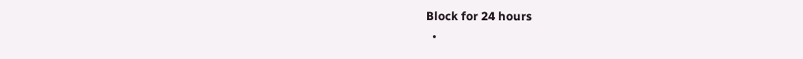Block for 24 hours
  •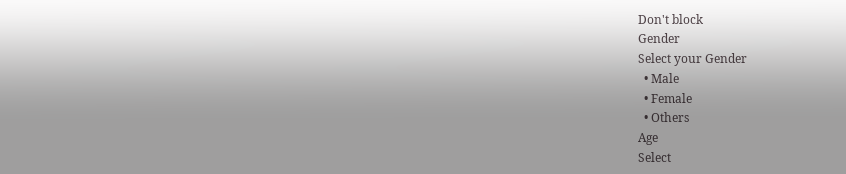Don't block
Gender
Select your Gender
  • Male
  • Female
  • Others
Age
Select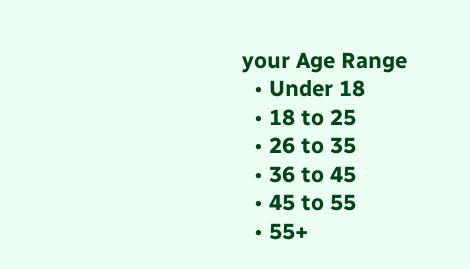your Age Range
  • Under 18
  • 18 to 25
  • 26 to 35
  • 36 to 45
  • 45 to 55
  • 55+